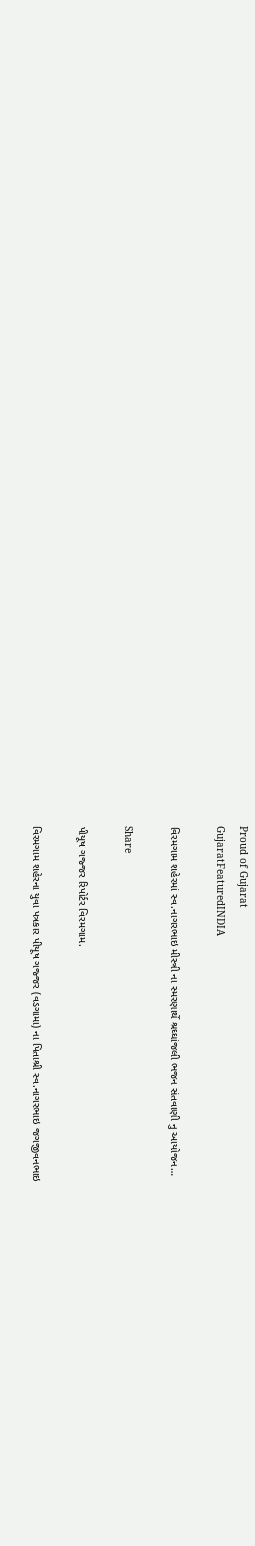Proud of Gujarat
GujaratFeaturedINDIA

વિરમગામ શહેરમાં સ્વ.નાગરભાઇ મીસ્ત્રી ના સ્મરણાર્થે શ્રઘ્ઘાંજલી ભજન સંતવાણી નુ આયોજન…

Share

પીયૂષ ગજ્જર રિપોર્ટર વિરમગામ.

વિરમગામ શહેરના યુવા પત્રકાર પીયૂષ ગજ્જર (વડગામા) ના પિતાશ્રી સ્વ.નાગરભાઇ જગજીવનભાઇ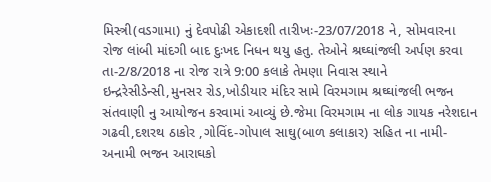મિસ્ત્રી(વડગામા) નું દેવપોઢી એકાદશી તારીખઃ-23/07/2018 ને, સોમવારના રોજ લાંબી માંદગી બાદ દુઃખદ નિધન થયુ હતુ. તેઓને શ્રઘ્ઘાંજલી અર્પણ કરવા તા-2/8/2018 ના રોજ રાત્રે 9:00 કલાકે તેમણા નિવાસ સ્થાને ઇન્દ્રરેસીડેન્સી,મુનસર રોડ,ખોડીયાર મંદિર સામે વિરમગામ શ્રઘ્ઘાંજલી ભજન સંતવાણી નુ આયોજન કરવામાં આવ્યું છે.જેમા વિરમગામ ના લોક ગાયક નરેશદાન ગઢવી,દશરથ ઠાકોર ,ગોવિંદ-ગોપાલ સાઘુ(બાળ કલાકાર) સહિત ના નામી-અનામી ભજન આરાઘકો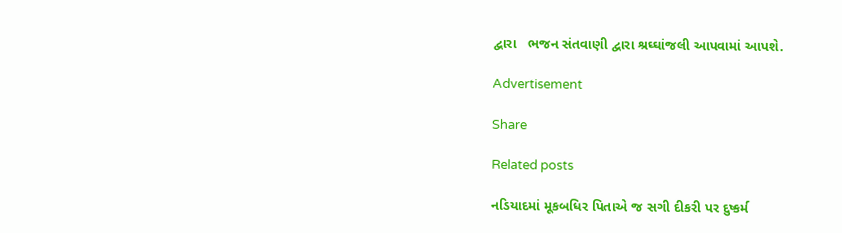દ્વારા   ભજન સંતવાણી દ્વારા શ્રઘ્ઘાંજલી આપવામાં આપશે.

Advertisement

Share

Related posts

નડિયાદમાં મૂકબધિર પિતાએ જ સગી દીકરી પર દુષ્કર્મ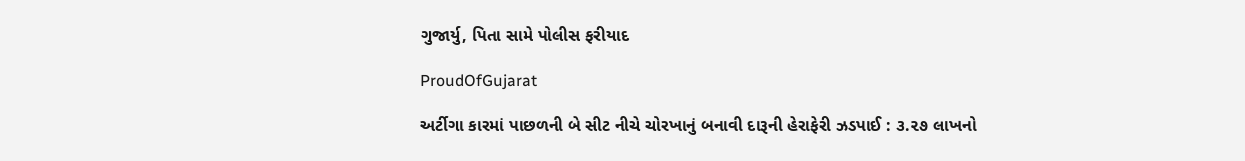ગુજાર્યુ, પિતા સામે પોલીસ ફરીયાદ

ProudOfGujarat

અર્ટીગા કારમાં પાછળની બે સીટ નીચે ચોરખાનું બનાવી દારૂની હેરાફેરી ઝડપાઈ : ૩.૨૭ લાખનો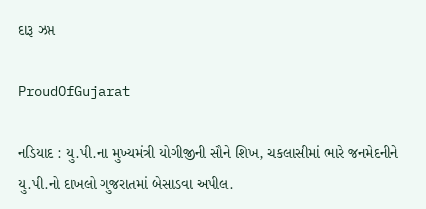દારૂ ઝપ્ત

ProudOfGujarat

નડિયાદ : યુ.પી.ના મુખ્યમંત્રી યોગીજીની સૌને શિખ, ચકલાસીમાં ભારે જનમેદનીને યુ.પી.નો દાખલો ગુજરાતમાં બેસાડવા અપીલ.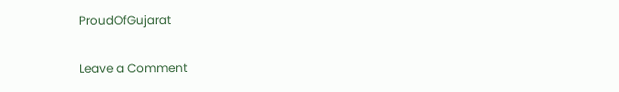ProudOfGujarat

Leave a Comment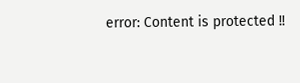error: Content is protected !!